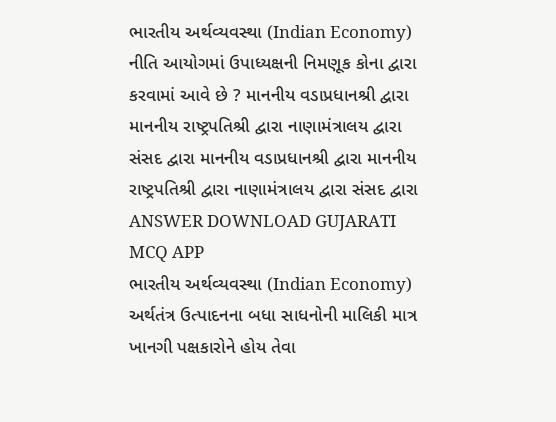ભારતીય અર્થવ્યવસ્થા (Indian Economy) નીતિ આયોગમાં ઉપાધ્યક્ષની નિમણૂક કોના દ્વારા કરવામાં આવે છે ? માનનીય વડાપ્રધાનશ્રી દ્વારા માનનીય રાષ્ટ્રપતિશ્રી દ્વારા નાણામંત્રાલય દ્વારા સંસદ દ્વારા માનનીય વડાપ્રધાનશ્રી દ્વારા માનનીય રાષ્ટ્રપતિશ્રી દ્વારા નાણામંત્રાલય દ્વારા સંસદ દ્વારા ANSWER DOWNLOAD GUJARATI MCQ APP
ભારતીય અર્થવ્યવસ્થા (Indian Economy) અર્થતંત્ર ઉત્પાદનના બધા સાધનોની માલિકી માત્ર ખાનગી પક્ષકારોને હોય તેવા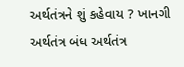અર્થતંત્રને શું કહેવાય ? ખાનગી અર્થતંત્ર બંધ અર્થતંત્ર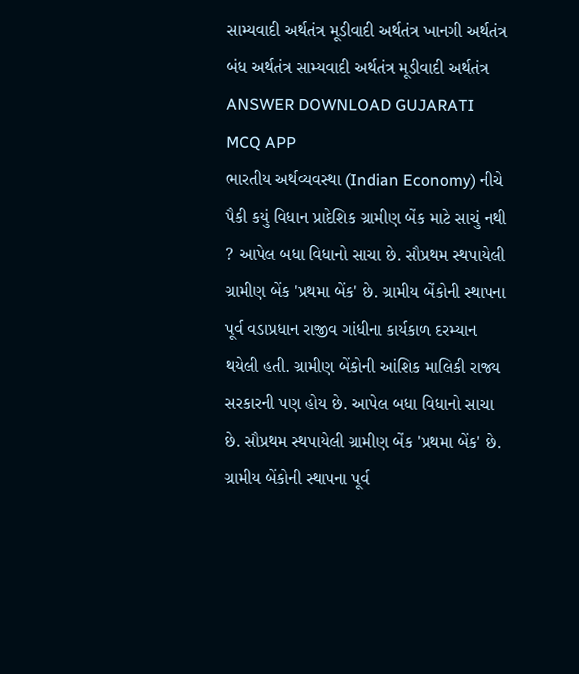સામ્યવાદી અર્થતંત્ર મૂડીવાદી અર્થતંત્ર ખાનગી અર્થતંત્ર બંધ અર્થતંત્ર સામ્યવાદી અર્થતંત્ર મૂડીવાદી અર્થતંત્ર ANSWER DOWNLOAD GUJARATI MCQ APP
ભારતીય અર્થવ્યવસ્થા (Indian Economy) નીચે પૈકી કયું વિધાન પ્રાદેશિક ગ્રામીણ બેંક માટે સાચું નથી ? આપેલ બધા વિધાનો સાચા છે. સૌપ્રથમ સ્થપાયેલી ગ્રામીણ બેંક 'પ્રથમા બેંક' છે. ગ્રામીય બેંકોની સ્થાપના પૂર્વ વડાપ્રધાન રાજીવ ગાંધીના કાર્યકાળ દરમ્યાન થયેલી હતી. ગ્રામીણ બેંકોની આંશિક માલિકી રાજ્ય સરકારની પણ હોય છે. આપેલ બધા વિધાનો સાચા છે. સૌપ્રથમ સ્થપાયેલી ગ્રામીણ બેંક 'પ્રથમા બેંક' છે. ગ્રામીય બેંકોની સ્થાપના પૂર્વ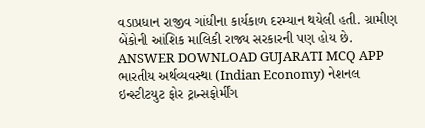વડાપ્રધાન રાજીવ ગાંધીના કાર્યકાળ દરમ્યાન થયેલી હતી. ગ્રામીણ બેંકોની આંશિક માલિકી રાજ્ય સરકારની પણ હોય છે. ANSWER DOWNLOAD GUJARATI MCQ APP
ભારતીય અર્થવ્યવસ્થા (Indian Economy) નેશનલ ઇન્સ્ટીટયુટ ફોર ટ્રાન્સફોર્મીંગ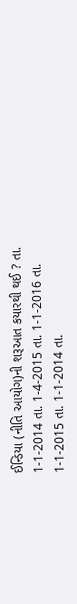ઈન્ડિયા (નીતિ આયોગ)ની શરૂઆત કયારથી થઈ ? તા. 1-1-2014 તા. 1-4-2015 તા. 1-1-2016 તા. 1-1-2015 તા. 1-1-2014 તા.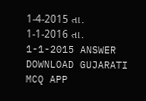1-4-2015 તા. 1-1-2016 તા. 1-1-2015 ANSWER DOWNLOAD GUJARATI MCQ APP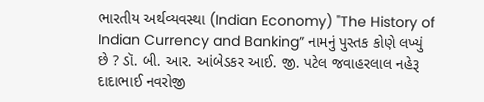ભારતીય અર્થવ્યવસ્થા (Indian Economy) "The History of Indian Currency and Banking” નામનું પુસ્તક કોણે લખ્યું છે ? ડૉ. બી. આર. આંબેડકર આઈ. જી. પટેલ જવાહરલાલ નહેરૂ દાદાભાઈ નવરોજી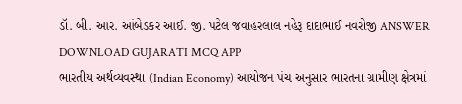ડૉ. બી. આર. આંબેડકર આઈ. જી. પટેલ જવાહરલાલ નહેરૂ દાદાભાઈ નવરોજી ANSWER DOWNLOAD GUJARATI MCQ APP
ભારતીય અર્થવ્યવસ્થા (Indian Economy) આયોજન પંચ અનુસાર ભારતના ગ્રામીણ ક્ષેત્રમાં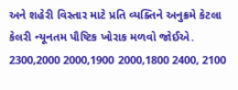અને શહેરી વિસ્તાર માટે પ્રતિ વ્યક્તિને અનુક્રમે કેટલા કેલરી ન્યૂનતમ પૌષ્ટિક ખોરાક મળવો જોઈએ. 2300,2000 2000,1900 2000,1800 2400, 2100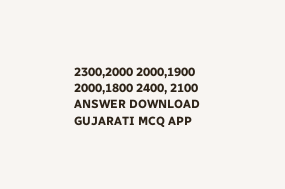2300,2000 2000,1900 2000,1800 2400, 2100 ANSWER DOWNLOAD GUJARATI MCQ APP